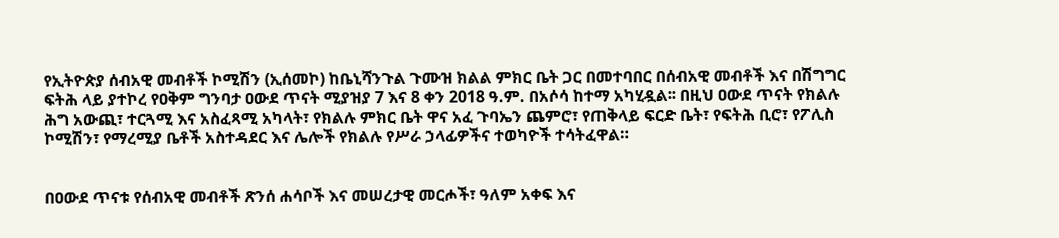የኢትዮጵያ ሰብአዊ መብቶች ኮሚሽን (ኢሰመኮ) ከቤኒሻንጉል ጉሙዝ ክልል ምክር ቤት ጋር በመተባበር በሰብአዊ መብቶች እና በሽግግር ፍትሕ ላይ ያተኮረ የዐቅም ግንባታ ዐውደ ጥናት ሚያዝያ 7 እና 8 ቀን 2018 ዓ.ም. በአሶሳ ከተማ አካሂዷል፡፡ በዚህ ዐውደ ጥናት የክልሉ ሕግ አውጪ፣ ተርጓሚ እና አስፈጻሚ አካላት፣ የክልሉ ምክር ቤት ዋና አፈ ጉባኤን ጨምሮ፣ የጠቅላይ ፍርድ ቤት፣ የፍትሕ ቢሮ፣ የፖሊስ ኮሚሽን፣ የማረሚያ ቤቶች አስተዳደር እና ሌሎች የክልሉ የሥራ ኃላፊዎችና ተወካዮች ተሳትፈዋል።


በዐውደ ጥናቱ የሰብአዊ መብቶች ጽንሰ ሐሳቦች እና መሠረታዊ መርሖች፣ ዓለም አቀፍ እና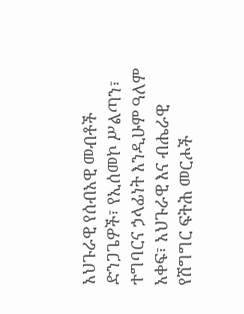አህጉራዊ የሰብአዊ መብቶች ድንጋጌዎች፣ የኢሰመኮ ሥልጣን፣ ተግባርና ኃላፊነት እንዲሁም ዓለም አቀፍ፣ አህጉራዊ እና ብሔራዊ የሽግግር ፍትሕ መርሖች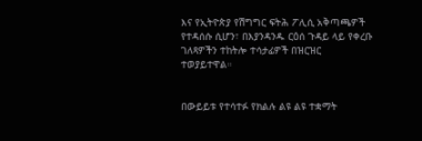እና የኢትዮጵያ የሽግግር ፍትሕ ፖሊሲ አቅጣጫዎች የተዳሰሱ ሲሆን፣ በእያንዳንዱ ርዕሰ ጉዳይ ላይ የቀረቡ ገለጻዎችን ተከትሎ ተሳታፊዎች በዝርዝር ተወያይተዋል።


በውይይቱ የተሳተፉ የክልሉ ልዩ ልዩ ተቋማት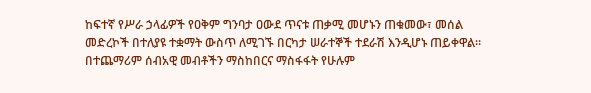ከፍተኛ የሥራ ኃላፊዎች የዐቅም ግንባታ ዐውደ ጥናቱ ጠቃሚ መሆኑን ጠቁመው፣ መሰል መድረኮች በተለያዩ ተቋማት ውስጥ ለሚገኙ በርካታ ሠራተኞች ተደራሽ እንዲሆኑ ጠይቀዋል። በተጨማሪም ሰብአዊ መብቶችን ማስከበርና ማስፋፋት የሁሉም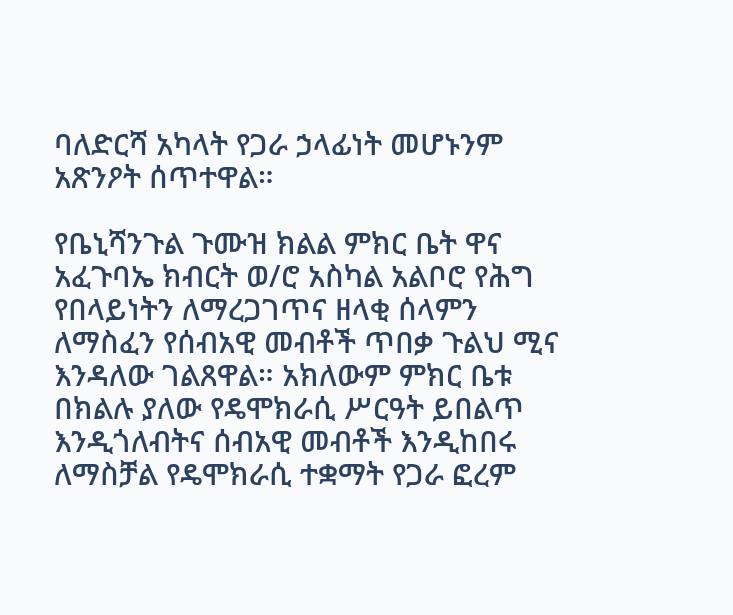ባለድርሻ አካላት የጋራ ኃላፊነት መሆኑንም አጽንዖት ሰጥተዋል።

የቤኒሻንጉል ጉሙዝ ክልል ምክር ቤት ዋና አፈጉባኤ ክብርት ወ/ሮ አስካል አልቦሮ የሕግ የበላይነትን ለማረጋገጥና ዘላቂ ሰላምን ለማስፈን የሰብአዊ መብቶች ጥበቃ ጉልህ ሚና እንዳለው ገልጸዋል። አክለውም ምክር ቤቱ በክልሉ ያለው የዴሞክራሲ ሥርዓት ይበልጥ እንዲጎለብትና ሰብአዊ መብቶች እንዲከበሩ ለማስቻል የዴሞክራሲ ተቋማት የጋራ ፎረም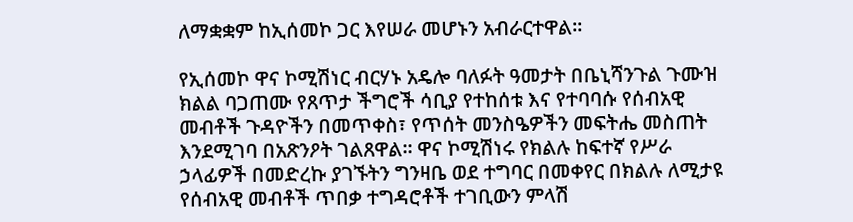ለማቋቋም ከኢሰመኮ ጋር እየሠራ መሆኑን አብራርተዋል፡፡

የኢሰመኮ ዋና ኮሚሽነር ብርሃኑ አዴሎ ባለፉት ዓመታት በቤኒሻንጉል ጉሙዝ ክልል ባጋጠሙ የጸጥታ ችግሮች ሳቢያ የተከሰቱ እና የተባባሱ የሰብአዊ መብቶች ጉዳዮችን በመጥቀስ፣ የጥሰት መንስዔዎችን መፍትሔ መስጠት እንደሚገባ በአጽንዖት ገልጸዋል፡፡ ዋና ኮሚሽነሩ የክልሉ ከፍተኛ የሥራ ኃላፊዎች በመድረኩ ያገኙትን ግንዛቤ ወደ ተግባር በመቀየር በክልሉ ለሚታዩ የሰብአዊ መብቶች ጥበቃ ተግዳሮቶች ተገቢውን ምላሽ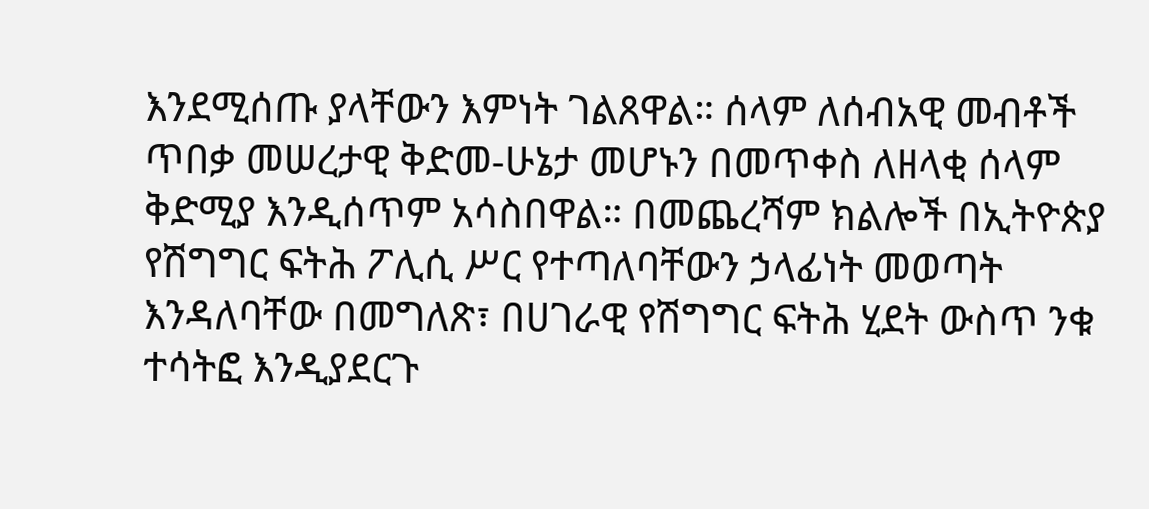እንደሚሰጡ ያላቸውን እምነት ገልጸዋል። ሰላም ለሰብአዊ መብቶች ጥበቃ መሠረታዊ ቅድመ-ሁኔታ መሆኑን በመጥቀስ ለዘላቂ ሰላም ቅድሚያ እንዲሰጥም አሳስበዋል። በመጨረሻም ክልሎች በኢትዮጵያ የሽግግር ፍትሕ ፖሊሲ ሥር የተጣለባቸውን ኃላፊነት መወጣት እንዳለባቸው በመግለጽ፣ በሀገራዊ የሽግግር ፍትሕ ሂደት ውስጥ ንቁ ተሳትፎ እንዲያደርጉ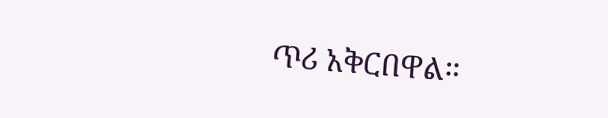ጥሪ አቅርበዋል።